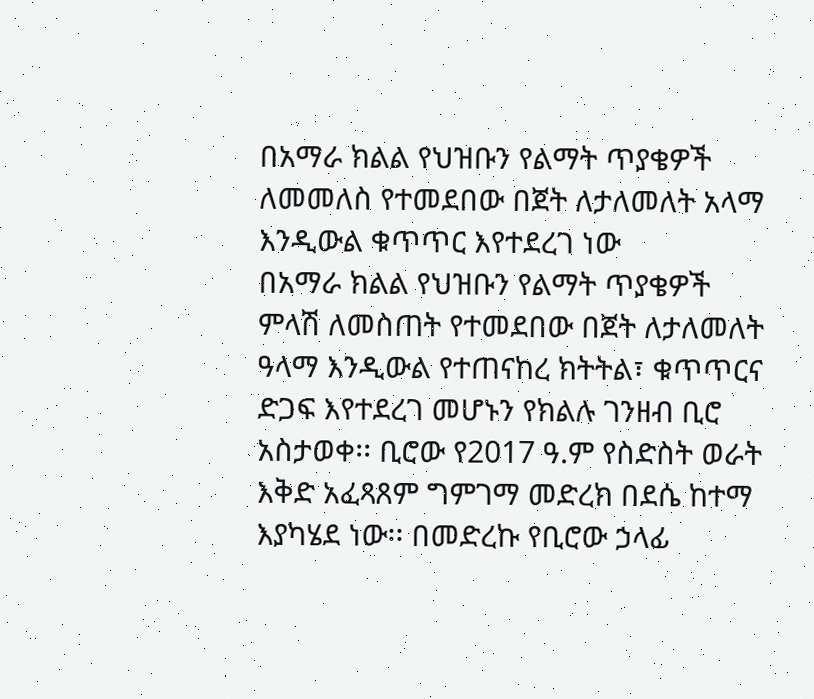በአማራ ክልል የህዝቡን የልማት ጥያቄዎች ለመመለስ የተመደበው በጀት ለታለመለት አላማ እንዲውል ቁጥጥር እየተደረገ ነው
በአማራ ክልል የህዝቡን የልማት ጥያቄዎች ምላሽ ለመስጠት የተመደበው በጀት ለታለመለት ዓላማ እንዲውል የተጠናከረ ክትትል፣ ቁጥጥርና ድጋፍ እየተደረገ መሆኑን የክልሉ ገንዘብ ቢሮ አስታወቀ፡፡ ቢሮው የ2017 ዓ.ም የስድስት ወራት እቅድ አፈጻጸም ግምገማ መድረክ በደሴ ከተማ እያካሄደ ነው፡፡ በመድረኩ የቢሮው ኃላፊ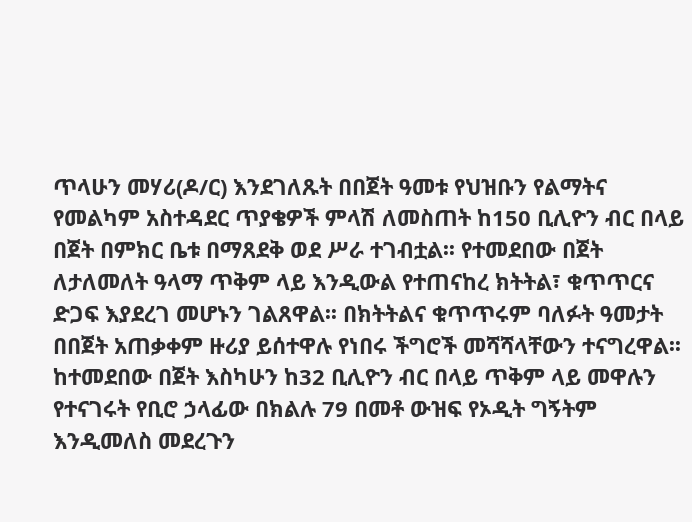ጥላሁን መሃሪ(ዶ/ር) እንደገለጹት በበጀት ዓመቱ የህዝቡን የልማትና የመልካም አስተዳደር ጥያቄዎች ምላሽ ለመስጠት ከ150 ቢሊዮን ብር በላይ በጀት በምክር ቤቱ በማጸደቅ ወደ ሥራ ተገብቷል፡፡ የተመደበው በጀት ለታለመለት ዓላማ ጥቅም ላይ እንዲውል የተጠናከረ ክትትል፣ ቁጥጥርና ድጋፍ እያደረገ መሆኑን ገልጸዋል፡፡ በክትትልና ቁጥጥሩም ባለፉት ዓመታት በበጀት አጠቃቀም ዙሪያ ይሰተዋሉ የነበሩ ችግሮች መሻሻላቸውን ተናግረዋል፡፡ ከተመደበው በጀት እስካሁን ከ32 ቢሊዮን ብር በላይ ጥቅም ላይ መዋሉን የተናገሩት የቢሮ ኃላፊው በክልሉ 79 በመቶ ውዝፍ የኦዲት ግኝትም እንዲመለስ መደረጉን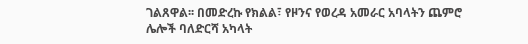ገልጸዋል፡፡ በመድረኩ የክልል፣ የዞንና የወረዳ አመራር አባላትን ጨምሮ ሌሎች ባለድርሻ አካላት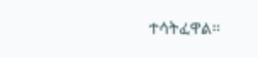ተሳትፈዋል፡፡